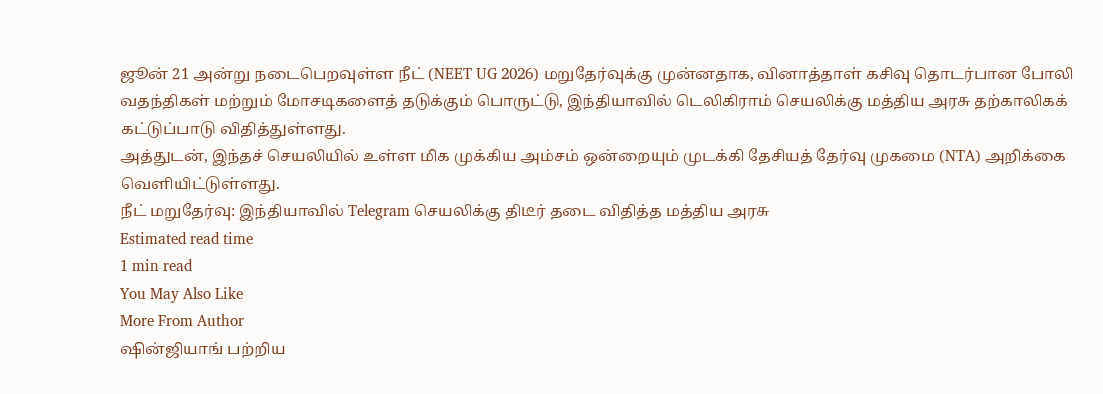ஜூன் 21 அன்று நடைபெறவுள்ள நீட் (NEET UG 2026) மறுதேர்வுக்கு முன்னதாக, வினாத்தாள் கசிவு தொடர்பான போலி வதந்திகள் மற்றும் மோசடிகளைத் தடுக்கும் பொருட்டு, இந்தியாவில் டெலிகிராம் செயலிக்கு மத்திய அரசு தற்காலிகக் கட்டுப்பாடு விதித்துள்ளது.
அத்துடன், இந்தச் செயலியில் உள்ள மிக முக்கிய அம்சம் ஒன்றையும் முடக்கி தேசியத் தேர்வு முகமை (NTA) அறிக்கை வெளியிட்டுள்ளது.
நீட் மறுதேர்வு: இந்தியாவில் Telegram செயலிக்கு திடீர் தடை விதித்த மத்திய அரசு
Estimated read time
1 min read
You May Also Like
More From Author
ஷின்ஜியாங் பற்றிய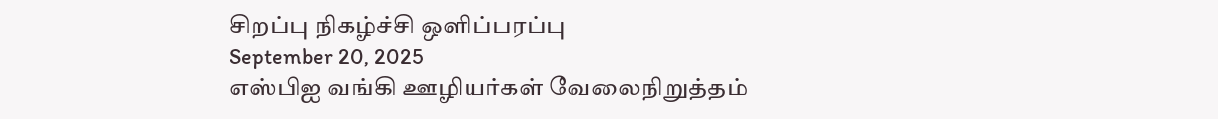சிறப்பு நிகழ்ச்சி ஒளிப்பரப்பு
September 20, 2025
எஸ்பிஐ வங்கி ஊழியர்கள் வேலைநிறுத்தம்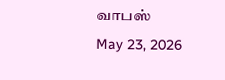வாபஸ்
May 23, 2026